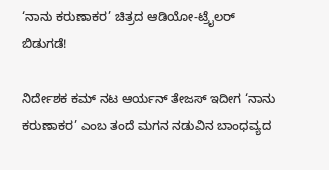‘ನಾನು ಕರುಣಾಕರ’ ಚಿತ್ರದ ಆಡಿಯೋ-ಟ್ರೈಲರ್ ಬಿಡುಗಡೆ!

ನಿರ್ದೇಶಕ ಕಮ್ ನಟ ಆರ್ಯನ್ ತೇಜಸ್ ಇದೀಗ ‘ನಾನು ಕರುಣಾಕರ’ ಎಂಬ ತಂದೆ ಮಗನ ನಡುವಿನ ಬಾಂಧವ್ಯದ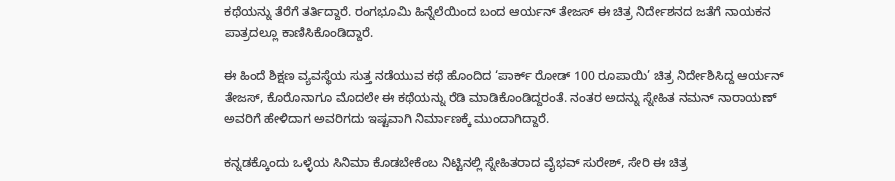ಕಥೆಯನ್ನು ತೆರೆಗೆ ತರ್ತಿದ್ದಾರೆ. ರಂಗಭೂಮಿ ಹಿನ್ನೆಲೆಯಿಂದ ಬಂದ ಆರ್ಯನ್ ತೇಜಸ್ ಈ ಚಿತ್ರ ನಿರ್ದೇಶನದ ಜತೆಗೆ ನಾಯಕನ ಪಾತ್ರದಲ್ಲೂ ಕಾಣಿಸಿಕೊಂಡಿದ್ದಾರೆ.

ಈ ಹಿಂದೆ ಶಿಕ್ಷಣ ವ್ಯವಸ್ಥೆಯ ಸುತ್ತ ನಡೆಯುವ ಕಥೆ ಹೊಂದಿದ ‘ಪಾರ್ಕ್ ರೋಡ್ 100 ರೂಪಾಯಿ’ ಚಿತ್ರ ನಿರ್ದೇಶಿಸಿದ್ದ ಆರ್ಯನ್ ತೇಜಸ್, ಕೊರೊನಾಗೂ ಮೊದಲೇ ಈ ಕಥೆಯನ್ನು ರೆಡಿ ಮಾಡಿಕೊಂಡಿದ್ದರಂತೆ. ನಂತರ ಅದನ್ನು ಸ್ನೇಹಿತ ನಮನ್ ನಾರಾಯಣ್ ಅವರಿಗೆ ಹೇಳಿದಾಗ ಅವರಿಗದು ಇಷ್ಟವಾಗಿ ನಿರ್ಮಾಣಕ್ಕೆ ಮುಂದಾಗಿದ್ದಾರೆ.

ಕನ್ನಡಕ್ಕೊಂದು ಒಳ್ಳೆಯ ಸಿನಿಮಾ ಕೊಡಬೇಕೆಂಬ ನಿಟ್ಟಿನಲ್ಲಿ ಸ್ನೇಹಿತರಾದ ವೈಭವ್ ಸುರೇಶ್, ಸೇರಿ ಈ ಚಿತ್ರ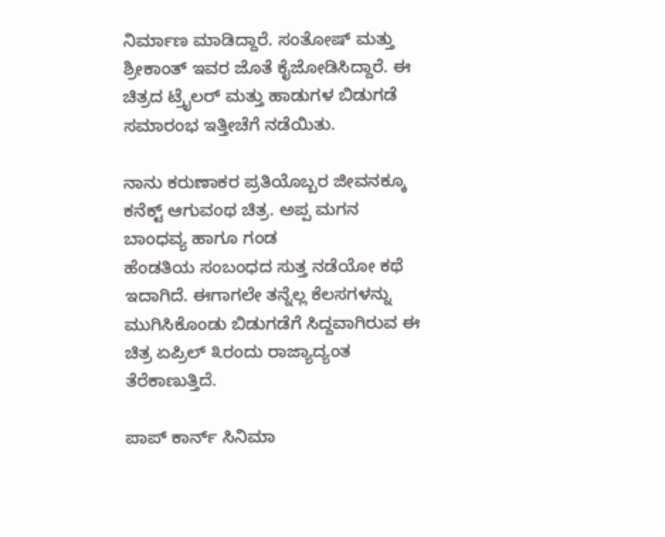ನಿರ್ಮಾಣ ಮಾಡಿದ್ದಾರೆ. ಸಂತೋಷ್ ಮತ್ತು ಶ್ರೀಕಾಂತ್ ಇವರ ಜೊತೆ ಕೈಜೋಡಿಸಿದ್ದಾರೆ. ಈ ಚಿತ್ರದ ಟ್ರೈಲರ್ ಮತ್ತು ಹಾಡುಗಳ ಬಿಡುಗಡೆ ಸಮಾರಂಭ ಇತ್ತೀಚೆಗೆ ನಡೆಯಿತು.

ನಾನು ಕರುಣಾಕರ ಪ್ರತಿಯೊಬ್ಬರ ಜೀವನಕ್ಕೂ ಕನೆಕ್ಟ್ ಆಗುವಂಥ ಚಿತ್ರ. ಅಪ್ಪ ಮಗನ ಬಾಂಧವ್ಯ ಹಾಗೂ ಗಂಡ
ಹೆಂಡತಿಯ ಸಂಬಂಧದ ಸುತ್ತ ನಡೆಯೋ ಕಥೆ ಇದಾಗಿದೆ. ಈಗಾಗಲೇ ತನ್ನೆಲ್ಲ ಕೆಲಸಗಳನ್ನು ಮುಗಿಸಿಕೊಂಡು ಬಿಡುಗಡೆಗೆ ಸಿದ್ದವಾಗಿರುವ ಈ ಚಿತ್ರ ಏಪ್ರಿಲ್ ೩ರಂದು ರಾಜ್ಯಾದ್ಯಂತ ತೆರೆಕಾಣುತ್ತಿದೆ.

ಪಾಪ್ ಕಾರ್ನ್ ಸಿನಿಮಾ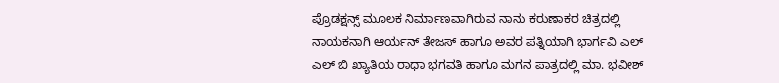ಪ್ರೊಡಕ್ಷನ್ಸ್ ಮೂಲಕ ನಿರ್ಮಾಣವಾಗಿರುವ ನಾನು ಕರುಣಾಕರ ಚಿತ್ರದಲ್ಲಿ ನಾಯಕನಾಗಿ ಆರ್ಯನ್ ತೇಜಸ್ ಹಾಗೂ ಅವರ ಪತ್ನಿಯಾಗಿ ಭಾರ್ಗವಿ ಎಲ್ ಎಲ್ ಬಿ ಖ್ಯಾತಿಯ ರಾಧಾ ಭಗವತಿ ಹಾಗೂ ಮಗನ ಪಾತ್ರದಲ್ಲಿ ಮಾ. ಭವೀಶ್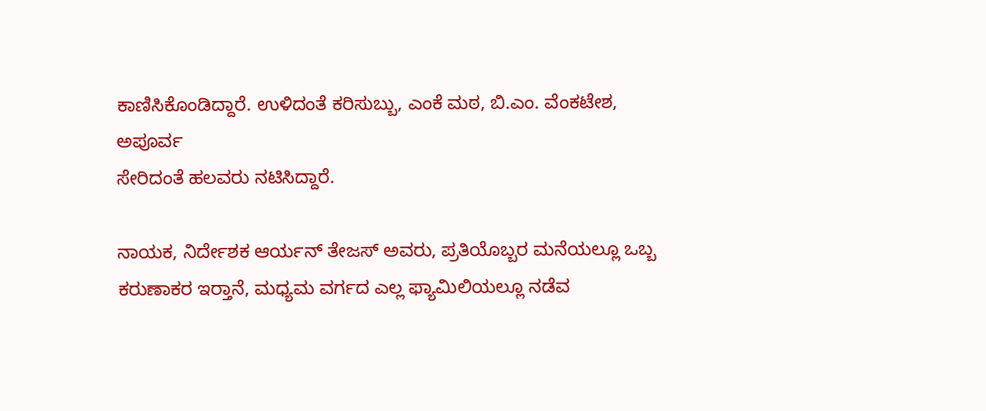ಕಾಣಿಸಿಕೊಂಡಿದ್ದಾರೆ. ಉಳಿದಂತೆ ಕರಿಸುಬ್ಬು, ಎಂಕೆ ಮಠ, ಬಿ.ಎಂ. ವೆಂಕಟೇಶ, ಅಪೂರ್ವ
ಸೇರಿದಂತೆ ಹಲವರು ನಟಿಸಿದ್ದಾರೆ.

ನಾಯಕ, ನಿರ್ದೇಶಕ ಆರ್ಯನ್ ತೇಜಸ್ ಅವರು, ಪ್ರತಿಯೊಬ್ಬರ ಮನೆಯಲ್ಲೂ ಒಬ್ಬ ಕರುಣಾಕರ ಇರ‍್ತಾನೆ, ಮಧ್ಯಮ ವರ್ಗದ ಎಲ್ಲ ಫ್ಯಾಮಿಲಿಯಲ್ಲೂ ನಡೆವ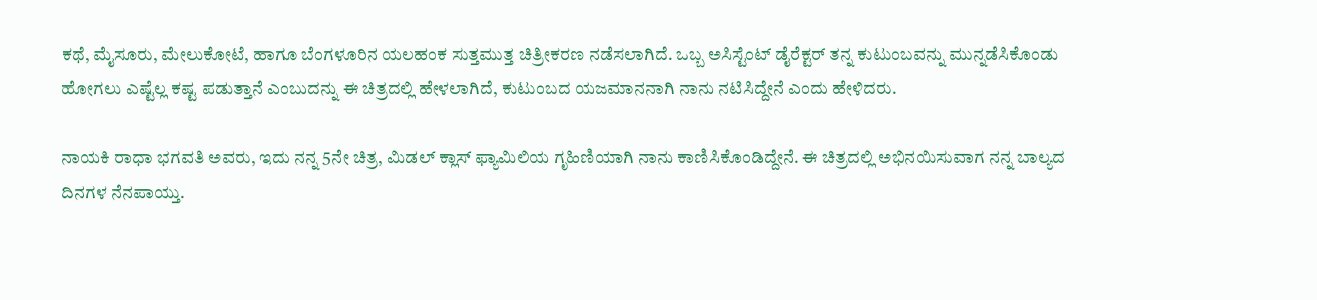ಕಥೆ, ಮೈಸೂರು, ಮೇಲುಕೋಟೆ, ಹಾಗೂ ಬೆಂಗಳೂರಿನ ಯಲಹಂಕ ಸುತ್ತಮುತ್ತ ಚಿತ್ರೀಕರಣ ನಡೆಸಲಾಗಿದೆ. ಒಬ್ಬ ಅಸಿಸ್ಟೆಂಟ್ ಡೈರೆಕ್ಟರ್ ತನ್ನ ಕುಟುಂಬವನ್ನು ಮುನ್ನಡೆಸಿಕೊಂಡು
ಹೋಗಲು ಎಷ್ಟೆಲ್ಲ ಕಷ್ಟ ಪಡುತ್ತಾನೆ ಎಂಬುದನ್ನು ಈ ಚಿತ್ರದಲ್ಲಿ ಹೇಳಲಾಗಿದೆ, ಕುಟುಂಬದ ಯಜಮಾನನಾಗಿ ನಾನು ನಟಿಸಿದ್ದೇನೆ ಎಂದು ಹೇಳಿದರು.

ನಾಯಕಿ ರಾಧಾ ಭಗವತಿ ಅವರು, ಇದು ನನ್ನ 5ನೇ ಚಿತ್ರ, ಮಿಡಲ್ ಕ್ಲಾಸ್ ಫ್ಯಾಮಿಲಿಯ ಗೃಹಿಣಿಯಾಗಿ ನಾನು ಕಾಣಿಸಿಕೊಂಡಿದ್ದೇನೆ. ಈ ಚಿತ್ರದಲ್ಲಿ ಅಭಿನಯಿಸುವಾಗ ನನ್ನ ಬಾಲ್ಯದ ದಿನಗಳ ನೆನಪಾಯ್ತು.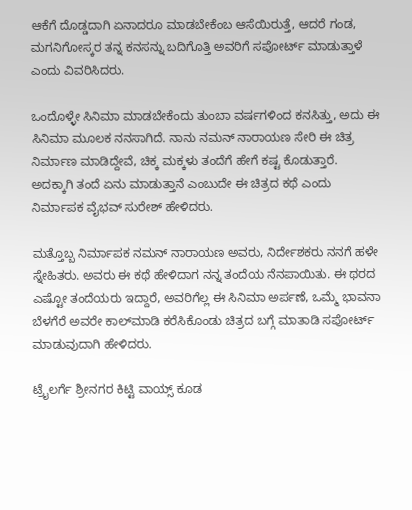ಆಕೆಗೆ ದೊಡ್ಡದಾಗಿ ಏನಾದರೂ ಮಾಡಬೇಕೆಂಬ ಆಸೆಯಿರುತ್ತೆ, ಆದರೆ ಗಂಡ, ಮಗನಿಗೋಸ್ಕರ ತನ್ನ ಕನಸನ್ನು ಬದಿಗೊತ್ತಿ ಅವರಿಗೆ ಸಪೋರ್ಟ್ ಮಾಡುತ್ತಾಳೆ ಎಂದು ವಿವರಿಸಿದರು.

ಒಂದೊಳ್ಳೇ ಸಿನಿಮಾ ಮಾಡಬೇಕೆಂದು ತುಂಬಾ ವರ್ಷಗಳಿಂದ ಕನಸಿತ್ತು, ಅದು ಈ ಸಿನಿಮಾ ಮೂಲಕ ನನಸಾಗಿದೆ. ನಾನು ನಮನ್ ನಾರಾಯಣ ಸೇರಿ ಈ ಚಿತ್ರ ನಿರ್ಮಾಣ ಮಾಡಿದ್ದೇವೆ, ಚಿಕ್ಕ ಮಕ್ಕಳು ತಂದೆಗೆ ಹೇಗೆ ಕಷ್ಟ ಕೊಡುತ್ತಾರೆ. ಅದಕ್ಕಾಗಿ ತಂದೆ ಏನು ಮಾಡುತ್ತಾನೆ ಎಂಬುದೇ ಈ ಚಿತ್ರದ ಕಥೆ ಎಂದು ನಿರ್ಮಾಪಕ ವೈಭವ್ ಸುರೇಶ್ ಹೇಳಿದರು.

ಮತ್ತೊಬ್ಬ ನಿರ್ಮಾಪಕ ನಮನ್ ನಾರಾಯಣ ಅವರು, ನಿರ್ದೇಶಕರು ನನಗೆ ಹಳೇ ಸ್ನೇಹಿತರು. ಅವರು ಈ ಕಥೆ ಹೇಳಿದಾಗ ನನ್ನ ತಂದೆಯ ನೆನಪಾಯಿತು. ಈ ಥರದ ಎಷ್ಟೋ ತಂದೆಯರು ಇದ್ದಾರೆ, ಅವರಿಗೆಲ್ಲ ಈ ಸಿನಿಮಾ ಅರ್ಪಣೆ, ಒಮ್ಮೆ ಭಾವನಾ ಬೆಳಗೆರೆ ಅವರೇ ಕಾಲ್‌ಮಾಡಿ ಕರೆಸಿಕೊಂಡು ಚಿತ್ರದ ಬಗ್ಗೆ ಮಾತಾಡಿ ಸಪೋರ್ಟ್
ಮಾಡುವುದಾಗಿ ಹೇಳಿದರು.

ಟ್ರೈಲರ್ಗೆ ಶ್ರೀನಗರ ಕಿಟ್ಟಿ‌ ವಾಯ್ಸ್ ಕೂಡ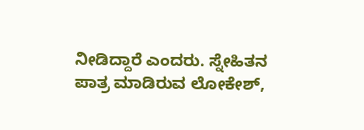ನೀಡಿದ್ದಾರೆ ಎಂದರು. ಸ್ನೇಹಿತನ‌ ಪಾತ್ರ ಮಾಡಿರುವ ಲೋಕೇಶ್,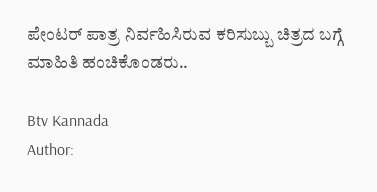ಪೇಂಟರ್ ಪಾತ್ರ ನಿರ್ವಹಿಸಿರುವ ಕರಿಸುಬ್ಬು ಚಿತ್ರದ ಬಗ್ಗೆ ಮಾಹಿತಿ ಹಂಚಿಕೊಂಡರು..

Btv Kannada
Author: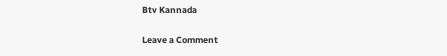Btv Kannada

Leave a Comment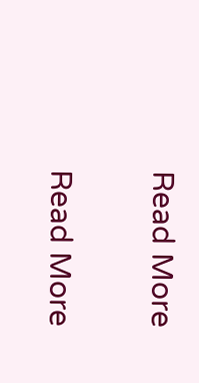Read More

Read More